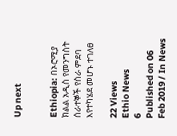Up next


Ethiopia: በኦሮሚያ ክልል አዲስ የመንግስት ሰራተኞች የስራ ምደባ እየተካሄደ መሆኑ ተገለፀ

22 Views
Ethio News
6
Published on 06 Feb 2019 / In News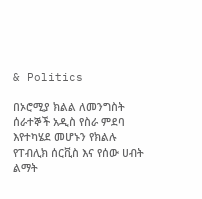& Politics

በኦሮሚያ ክልል ለመንግስት ሰራተኞች አዲስ የስራ ምደባ እየተካሄደ መሆኑን የክልሉ የፐብሊክ ሰርቪስ እና የሰው ሀብት ልማት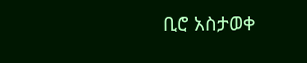ቢሮ አስታወቀ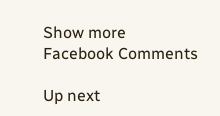Show more
Facebook Comments

Up next